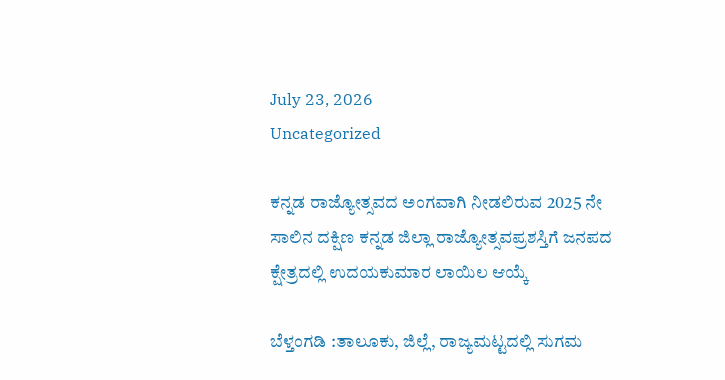July 23, 2026
Uncategorized

ಕನ್ನಡ ರಾಜ್ಯೋತ್ಸವದ ಅಂಗವಾಗಿ ನೀಡಲಿರುವ 2025 ನೇ ಸಾಲಿನ ದಕ್ಷಿಣ ಕನ್ನಡ ಜಿಲ್ಲಾ ರಾಜ್ಯೋತ್ಸವಪ್ರಶಸ್ತಿಗೆ ಜನಪದ ಕ್ಷೇತ್ರದಲ್ಲಿ ಉದಯಕುಮಾರ ಲಾಯಿಲ ಆಯ್ಕೆ

ಬೆಳ್ತಂಗಡಿ :ತಾಲೂಕು, ಜಿಲ್ಲೆ, ರಾಜ್ಯಮಟ್ಟದಲ್ಲಿ ಸುಗಮ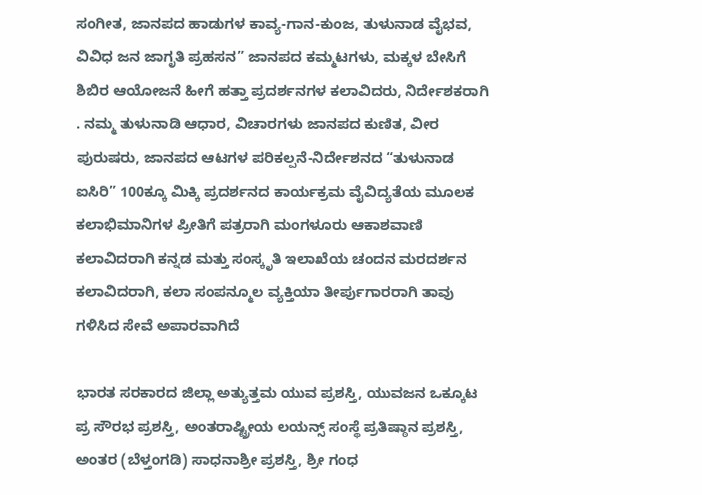ಸಂಗೀತ, ಜಾನಪದ ಹಾಡುಗಳ ಕಾವ್ಯ-ಗಾನ-ಕುಂಜ, ತುಳುನಾಡ ವೈಭವ, ವಿವಿಧ ಜನ ಜಾಗೃತಿ ಪ್ರಹಸನ” ಜಾನಪದ ಕಮ್ಮಟಗಳು, ಮಕ್ಕಳ ಬೇಸಿಗೆ ಶಿಬಿರ ಆಯೋಜನೆ ಹೀಗೆ ಹತ್ತಾ ಪ್ರದರ್ಶನಗಳ ಕಲಾವಿದರು, ನಿರ್ದೇಶಕರಾಗಿ . ನಮ್ಮ ತುಳುನಾಡಿ ಆಧಾರ, ವಿಚಾರಗಳು ಜಾನಪದ ಕುಣಿತ, ವೀರ ಪುರುಷರು, ಜಾನಪದ ಆಟಗಳ ಪರಿಕಲ್ಪನೆ-ನಿರ್ದೇಶನದ “ತುಳುನಾಡ ಐಸಿರಿ” 100ಕ್ಕೂ ಮಿಕ್ಕಿ ಪ್ರದರ್ಶನದ ಕಾರ್ಯಕ್ರಮ ವೈವಿದ್ಯತೆಯ ಮೂಲಕ ಕಲಾಭಿಮಾನಿಗಳ ಪ್ರೀತಿಗೆ ಪತ್ರರಾಗಿ ಮಂಗಳೂರು ಆಕಾಶವಾಣಿ ಕಲಾವಿದರಾಗಿ ಕನ್ನಡ ಮತ್ತು ಸಂಸ್ಕೃತಿ ಇಲಾಖೆಯ ಚಂದನ ಮರದರ್ಶನ ಕಲಾವಿದರಾಗಿ, ಕಲಾ ಸಂಪನ್ಮೂಲ ವ್ಯಕ್ತಿಯಾ ತೀರ್ಪುಗಾರರಾಗಿ ತಾವು ಗಳಿಸಿದ ಸೇವೆ ಅಪಾರವಾಗಿದೆ

ಭಾರತ ಸರಕಾರದ ಜಿಲ್ಲಾ ಅತ್ಯುತ್ತಮ ಯುವ ಪ್ರಶಸ್ತಿ, ಯುವಜನ ಒಕ್ಕೂಟ ಪ್ರ ಸೌರಭ ಪ್ರಶಸ್ತಿ, ಅಂತರಾಷ್ಟ್ರೀಯ ಲಯನ್ಸ್ ಸಂಸ್ಥೆ ಪ್ರತಿಷ್ಠಾನ ಪ್ರಶಸ್ತಿ, ಅಂತರ (ಬೆಳ್ತಂಗಡಿ) ಸಾಧನಾಶ್ರೀ ಪ್ರಶಸ್ತಿ, ಶ್ರೀ ಗಂಧ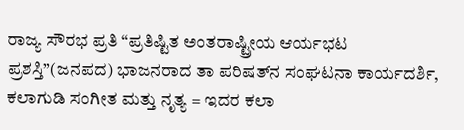ರಾಜ್ಯ ಸೌರಭ ಪ್ರತಿ “ಪ್ರತಿಷ್ಟಿತ ಅಂತರಾಷ್ಟ್ರೀಯ ಆರ್ಯಭಟ ಪ್ರಶಸ್ತಿ”(ಜನಪದ) ಭಾಜನರಾದ ತಾ ಪರಿಷತ್‌ನ ಸಂಘಟನಾ ಕಾರ್ಯದರ್ಶಿ, ಕಲಾಗುಡಿ ಸಂಗೀತ ಮತ್ತು ನೃತ್ಯ = ಇದರ ಕಲಾ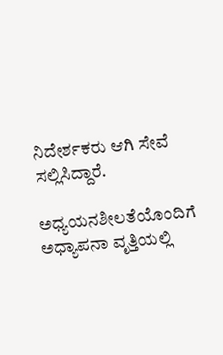ನಿದೇರ್ಶಕರು ಆಗಿ ಸೇವೆ ಸಲ್ಲಿಸಿದ್ದಾರೆ.

ಅಧ್ಯಯನಶೀಲತೆಯೊಂದಿಗೆ ಅಧ್ಯಾಪನಾ ವೃತ್ತಿಯಲ್ಲಿ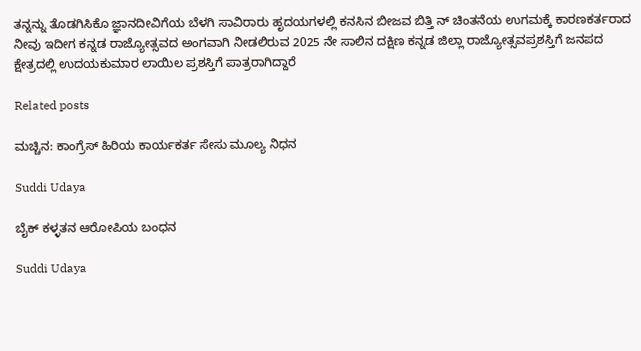ತನ್ನನ್ನು ತೊಡಗಿಸಿಕೊ ಜ್ಞಾನದೀವಿಗೆಯ ಬೆಳಗಿ ಸಾವಿರಾರು ಹೃದಯಗಳಲ್ಲಿ ಕನಸಿನ ಬೀಜವ ಬಿತ್ತಿ ನ್ ಚಿಂತನೆಯ ಉಗಮಕ್ಕೆ ಕಾರಣಕರ್ತರಾದ ನೀವು ಇದೀಗ ಕನ್ನಡ ರಾಜ್ಯೋತ್ಸವದ ಅಂಗವಾಗಿ ನೀಡಲಿರುವ 2025 ನೇ ಸಾಲಿನ ದಕ್ಷಿಣ ಕನ್ನಡ ಜಿಲ್ಲಾ ರಾಜ್ಯೋತ್ಸವಪ್ರಶಸ್ತಿಗೆ ಜನಪದ ಕ್ಷೇತ್ರದಲ್ಲಿ ಉದಯಕುಮಾರ ಲಾಯಿಲ ಪ್ರಶಸ್ತಿಗೆ ಪಾತ್ರರಾಗಿದ್ದಾರೆ

Related posts

ಮಚ್ಚಿನ: ಕಾಂಗ್ರೆಸ್ ಹಿರಿಯ ಕಾರ್ಯಕರ್ತ ಸೇಸು ಮೂಲ್ಯ ನಿಧನ

Suddi Udaya

ಬೈಕ್ ಕಳ್ಳತನ ಆರೋಪಿಯ ಬಂಧನ

Suddi Udaya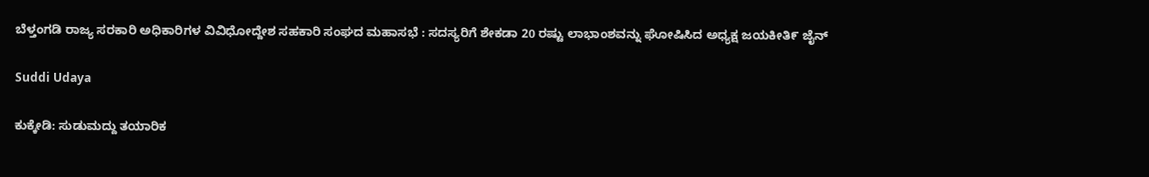ಬೆಳ್ತಂಗಡಿ ರಾಜ್ಯ ಸರಕಾರಿ ಅಧಿಕಾರಿಗಳ ವಿವಿಧೋದ್ದೇಶ ಸಹಕಾರಿ ಸಂಘದ ಮಹಾಸಭೆ : ಸದಸ್ಯರಿಗೆ ಶೇಕಡಾ 20 ರಷ್ಟು ಲಾಭಾಂಶವನ್ನು ಘೋಷಿಸಿದ ಅಧ್ಯಕ್ಷ ಜಯಕೀತಿ೯ ಜೈನ್

Suddi Udaya

ಕುಕ್ಕೇಡಿ: ಸುಡುಮದ್ದು ತಯಾರಿಕ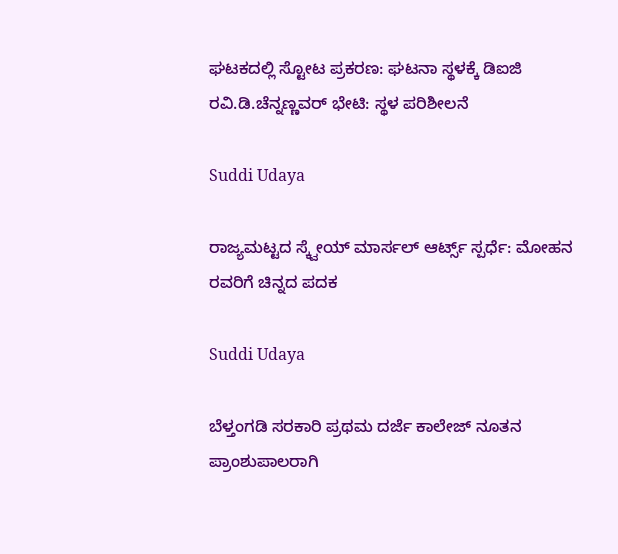ಘಟಕದಲ್ಲಿ ಸ್ಟೋಟ ಪ್ರಕರಣ: ಘಟನಾ ಸ್ಥಳಕ್ಕೆ ಡಿಐಜಿ ರವಿ.ಡಿ.ಚೆನ್ನಣ್ಣವರ್ ಭೇಟಿ: ಸ್ಥಳ ಪರಿಶೀಲನೆ

Suddi Udaya

ರಾಜ್ಯಮಟ್ಟದ ಸ್ಕ್ವೇಯ್ ಮಾರ್ಸಲ್ ಆರ್ಟ್ಸ್ ಸ್ಪರ್ಧೆ: ಮೋಹನ ರವರಿಗೆ ಚಿನ್ನದ ಪದಕ

Suddi Udaya

ಬೆಳ್ತಂಗಡಿ ಸರಕಾರಿ ಪ್ರಥಮ ದರ್ಜೆ ಕಾಲೇಜ್ ನೂತನ ಪ್ರಾಂಶುಪಾಲರಾಗಿ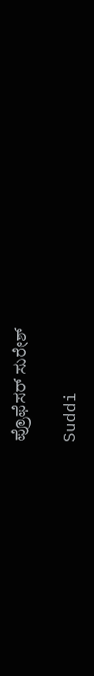ಪ್ರೊಫೆಸರ್ ಸುರೇಶ್

Suddi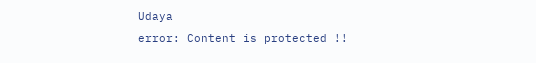Udaya
error: Content is protected !!